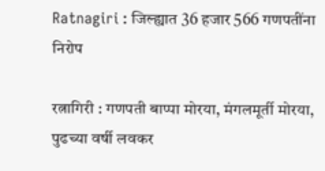Ratnagiri : जिल्ह्यात 36 हजार 566 गणपतींना निरोप

रत्नागिरी : गणपती बाप्पा मोरया, मंगलमूर्ती मोरया, पुढच्या वर्षी लवकर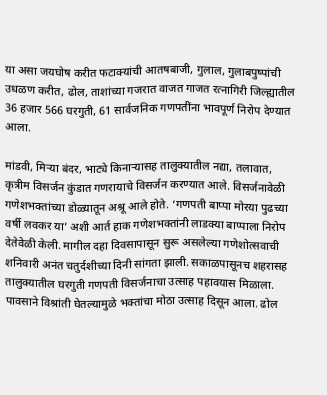या असा जयघोष करीत फटाक्यांची आतषबाजी, गुलाल, गुलाबपुष्पांची उधळण करीत, ढोल, ताशांच्या गजरात वाजत गाजत रत्नागिरी जिल्ह्यातील 36 हजार 566 घरगुती, 61 सार्वजनिक गणपतींना भावपूर्ण निरोप देण्यात आला.

मांडवी, मिर्‍या बंदर, भाट्ये किनार्‍यासह तालुक्यातील नद्या, तलावात, कृत्रीम विसर्जन कुंडात गणरायाचे विसर्जन करण्यात आले. विसर्जनावेळी गणेशभक्तांच्या डोळ्यातून अश्रू आले होते. ‘गणपती बाप्पा मोरया पुढच्या वर्षी लवकर या’ अशी आर्त हाक गणेशभक्तांनी लाडक्या बाप्पाला निरोप देतेवेळी केली. मागील दहा दिवसापासून सुरू असलेल्या गणेशोत्सवाची शनिवारी अनंत चतुर्दशीच्या दिनी सांगता झाली. सकाळपासूनच शहरासह तालुक्यातील घरगुती गणपती विसर्जनाचा उत्साह पहावयास मिळाला. पावसाने विश्रांती घेतल्यामुळे भक्तांचा मोठा उत्साह दिसून आला. ढोल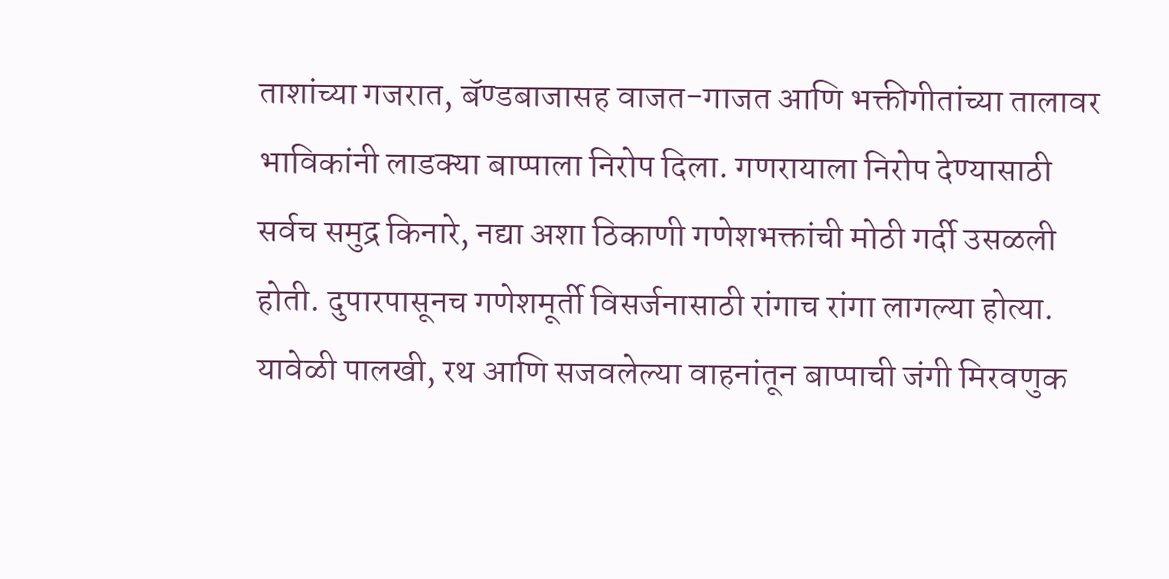ताशांच्या गजरात, बॅण्डबाजासह वाजत-गाजत आणि भक्तीगीतांच्या तालावर भाविकांनी लाडक्या बाप्पाला निरोप दिला. गणरायाला निरोप देण्यासाठी सर्वच समुद्र किनारे, नद्या अशा ठिकाणी गणेशभक्तांची मोठी गर्दी उसळली होती. दुपारपासूनच गणेशमूर्ती विसर्जनासाठी रांगाच रांगा लागल्या होत्या. यावेळी पालखी, रथ आणि सजवलेल्या वाहनांतून बाप्पाची जंगी मिरवणुक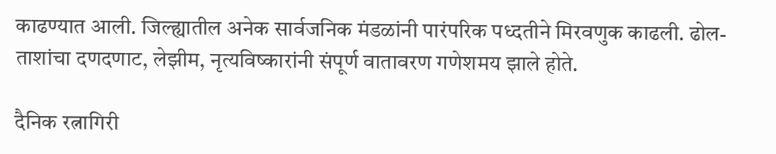काढण्यात आली. जिल्ह्यातील अनेक सार्वजनिक मंडळांनी पारंपरिक पध्दतीने मिरवणुक काढली. ढोल-ताशांचा दणदणाट, लेझीम, नृत्यविष्कारांनी संपूर्ण वातावरण गणेशमय झाले होते.

दैनिक रत्नागिरी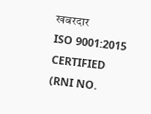खबरदार
ISO 9001:2015 CERTIFIED
(RNI NO.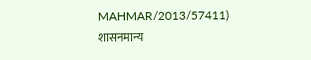MAHMAR/2013/57411)
शासनमान्य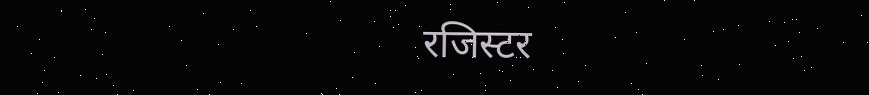रजिस्टर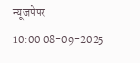न्यूजपेपर
10:00 08-09-2025